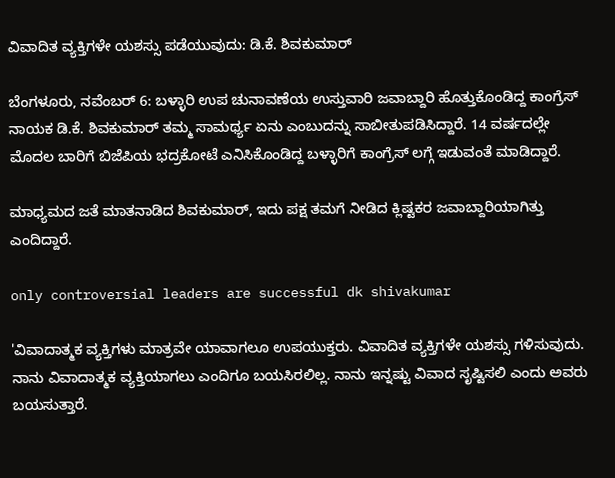ವಿವಾದಿತ ವ್ಯಕ್ತಿಗಳೇ ಯಶಸ್ಸು ಪಡೆಯುವುದು: ಡಿ.ಕೆ. ಶಿವಕುಮಾರ್

ಬೆಂಗಳೂರು, ನವೆಂಬರ್ 6: ಬಳ್ಳಾರಿ ಉಪ ಚುನಾವಣೆಯ ಉಸ್ತುವಾರಿ ಜವಾಬ್ದಾರಿ ಹೊತ್ತುಕೊಂಡಿದ್ದ ಕಾಂಗ್ರೆಸ್ ನಾಯಕ ಡಿ.ಕೆ. ಶಿವಕುಮಾರ್ ತಮ್ಮ ಸಾಮರ್ಥ್ಯ ಏನು ಎಂಬುದನ್ನು ಸಾಬೀತುಪಡಿಸಿದ್ದಾರೆ. 14 ವರ್ಷದಲ್ಲೇ ಮೊದಲ ಬಾರಿಗೆ ಬಿಜೆಪಿಯ ಭದ್ರಕೋಟೆ ಎನಿಸಿಕೊಂಡಿದ್ದ ಬಳ್ಳಾರಿಗೆ ಕಾಂಗ್ರೆಸ್ ಲಗ್ಗೆ ಇಡುವಂತೆ ಮಾಡಿದ್ದಾರೆ.

ಮಾಧ್ಯಮದ ಜತೆ ಮಾತನಾಡಿದ ಶಿವಕುಮಾರ್, ಇದು ಪಕ್ಷ ತಮಗೆ ನೀಡಿದ ಕ್ಲಿಷ್ಟಕರ ಜವಾಬ್ದಾರಿಯಾಗಿತ್ತು ಎಂದಿದ್ದಾರೆ.

only controversial leaders are successful dk shivakumar

'ವಿವಾದಾತ್ಮಕ ವ್ಯಕ್ತಿಗಳು ಮಾತ್ರವೇ ಯಾವಾಗಲೂ ಉಪಯುಕ್ತರು. ವಿವಾದಿತ ವ್ಯಕ್ತಿಗಳೇ ಯಶಸ್ಸು ಗಳಿಸುವುದು. ನಾನು ವಿವಾದಾತ್ಮಕ ವ್ಯಕ್ತಿಯಾಗಲು ಎಂದಿಗೂ ಬಯಸಿರಲಿಲ್ಲ. ನಾನು ಇನ್ನಷ್ಟು ವಿವಾದ ಸೃಷ್ಟಿಸಲಿ ಎಂದು ಅವರು ಬಯಸುತ್ತಾರೆ.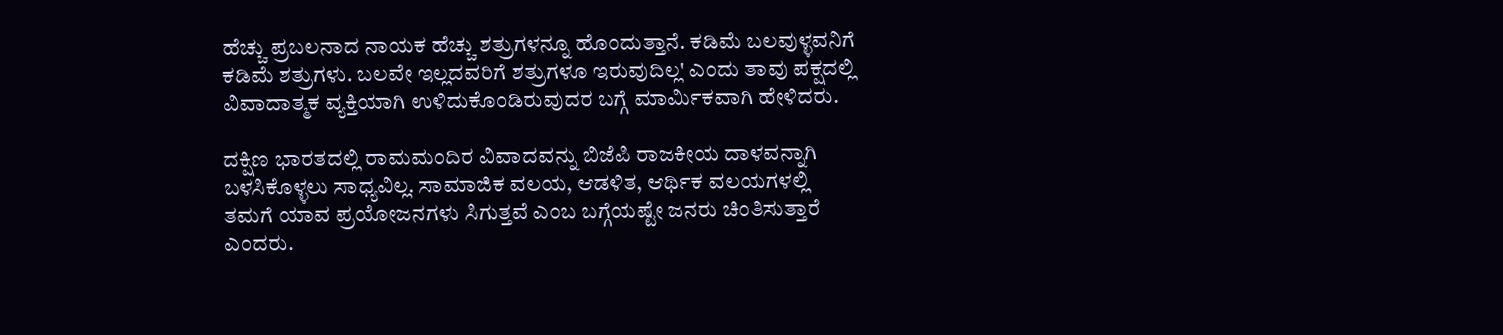ಹೆಚ್ಚು ಪ್ರಬಲನಾದ ನಾಯಕ ಹೆಚ್ಚು ಶತ್ರುಗಳನ್ನೂ ಹೊಂದುತ್ತಾನೆ. ಕಡಿಮೆ ಬಲವುಳ್ಳವನಿಗೆ ಕಡಿಮೆ ಶತ್ರುಗಳು. ಬಲವೇ ಇಲ್ಲದವರಿಗೆ ಶತ್ರುಗಳೂ ಇರುವುದಿಲ್ಲ' ಎಂದು ತಾವು ಪಕ್ಷದಲ್ಲಿ ವಿವಾದಾತ್ಮಕ ವ್ಯಕ್ತಿಯಾಗಿ ಉಳಿದುಕೊಂಡಿರುವುದರ ಬಗ್ಗೆ ಮಾರ್ಮಿಕವಾಗಿ ಹೇಳಿದರು.

ದಕ್ಷಿಣ ಭಾರತದಲ್ಲಿ ರಾಮಮಂದಿರ ವಿವಾದವನ್ನು ಬಿಜೆಪಿ ರಾಜಕೀಯ ದಾಳವನ್ನಾಗಿ ಬಳಸಿಕೊಳ್ಳಲು ಸಾಧ್ಯವಿಲ್ಲ. ಸಾಮಾಜಿಕ ವಲಯ, ಆಡಳಿತ, ಆರ್ಥಿಕ ವಲಯಗಳಲ್ಲಿ ತಮಗೆ ಯಾವ ಪ್ರಯೋಜನಗಳು ಸಿಗುತ್ತವೆ ಎಂಬ ಬಗ್ಗೆಯಷ್ಟೇ ಜನರು ಚಿಂತಿಸುತ್ತಾರೆ ಎಂದರು.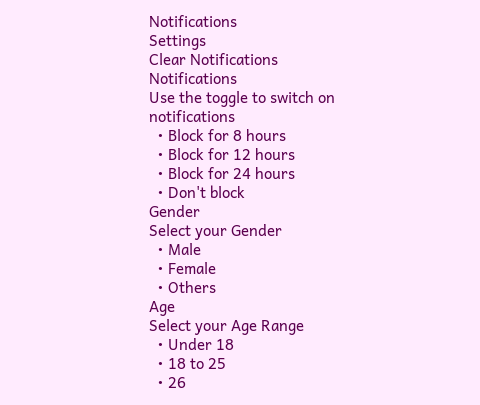Notifications
Settings
Clear Notifications
Notifications
Use the toggle to switch on notifications
  • Block for 8 hours
  • Block for 12 hours
  • Block for 24 hours
  • Don't block
Gender
Select your Gender
  • Male
  • Female
  • Others
Age
Select your Age Range
  • Under 18
  • 18 to 25
  • 26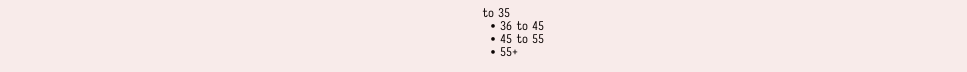to 35
  • 36 to 45
  • 45 to 55
  • 55+